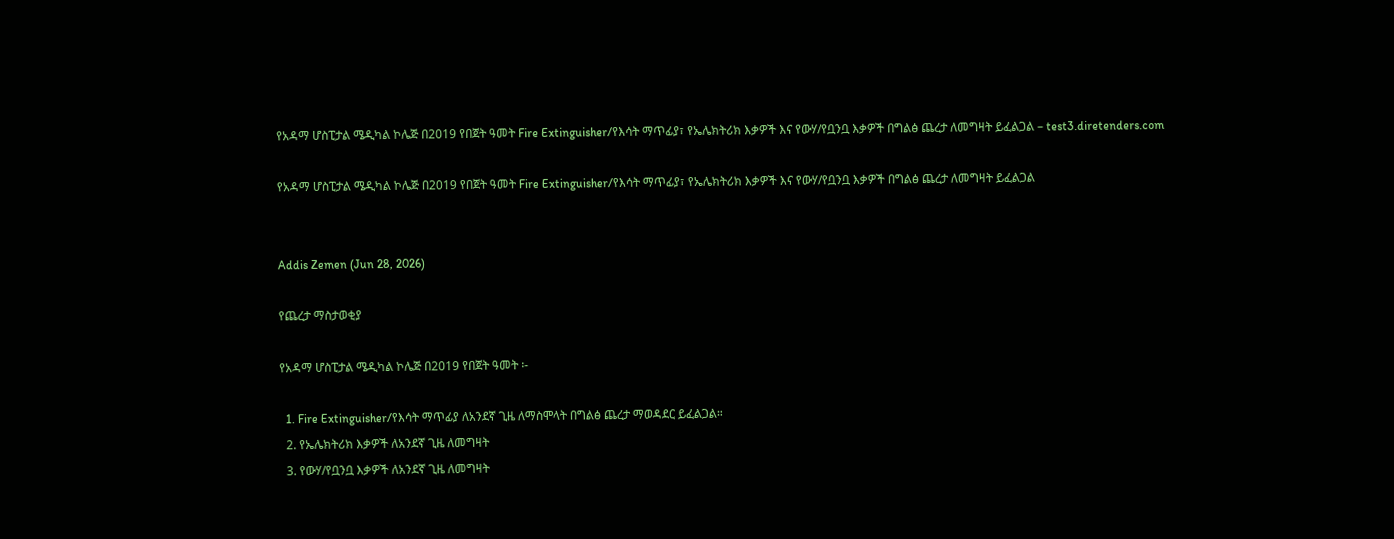የአዳማ ሆስፒታል ሜዲካል ኮሌጅ በ2019 የበጀት ዓመት Fire Extinguisher/የእሳት ማጥፊያ፣ የኤሌክትሪክ እቃዎች እና የውሃ/የቧንቧ እቃዎች በግልፅ ጨረታ ለመግዛት ይፈልጋል – test3.diretenders.com

የአዳማ ሆስፒታል ሜዲካል ኮሌጅ በ2019 የበጀት ዓመት Fire Extinguisher/የእሳት ማጥፊያ፣ የኤሌክትሪክ እቃዎች እና የውሃ/የቧንቧ እቃዎች በግልፅ ጨረታ ለመግዛት ይፈልጋል


Addis Zemen (Jun 28, 2026)

የጨረታ ማስታወቂያ

የአዳማ ሆስፒታል ሜዲካል ኮሌጅ በ2019 የበጀት ዓመት ፡-

  1. Fire Extinguisher/የእሳት ማጥፊያ ለአንደኛ ጊዜ ለማስሞላት በግልፅ ጨረታ ማወዳደር ይፈልጋል።
  2. የኤሌክትሪክ እቃዎች ለአንደኛ ጊዜ ለመግዛት
  3. የውሃ/የቧንቧ እቃዎች ለአንደኛ ጊዜ ለመግዛት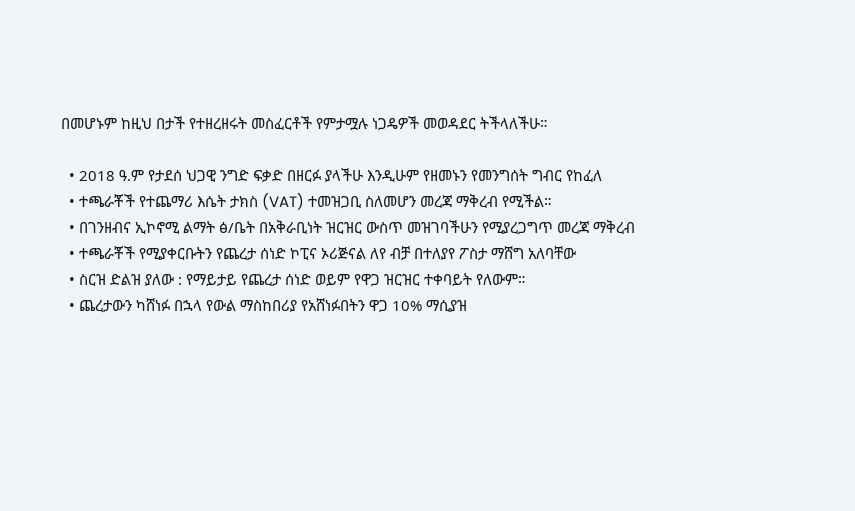በመሆኑም ከዚህ በታች የተዘረዘሩት መስፈርቶች የምታሟሉ ነጋዴዎች መወዳደር ትችላለችሁ።

  • 2018 ዓ.ም የታደሰ ህጋዊ ንግድ ፍቃድ በዘርፉ ያላችሁ እንዲሁም የዘመኑን የመንግሰት ግብር የከፈለ
  • ተጫራቾች የተጨማሪ እሴት ታክስ (VAT) ተመዝጋቢ ስለመሆን መረጃ ማቅረብ የሚችል።
  • በገንዘብና ኢኮኖሚ ልማት ፅ/ቤት በአቅራቢነት ዝርዝር ውስጥ መዝገባችሁን የሚያረጋግጥ መረጃ ማቅረብ
  • ተጫራቾች የሚያቀርቡትን የጨረታ ሰነድ ኮፒና ኦሪጅናል ለየ ብቻ በተለያየ ፖስታ ማሸግ አለባቸው
  • ስርዝ ድልዝ ያለው : የማይታይ የጨረታ ሰነድ ወይም የዋጋ ዝርዝር ተቀባይት የለውም።
  • ጨረታውን ካሸነፉ በኋላ የውል ማስከበሪያ የአሸነፉበትን ዋጋ 10% ማሲያዝ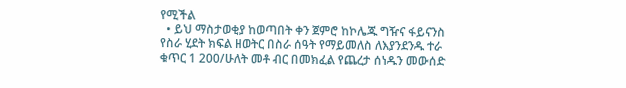የሚችል
  • ይህ ማስታወቂያ ከወጣበት ቀን ጀምሮ ከኮሌጁ ግዥና ፋይናንስ የስራ ሂደት ክፍል ዘወትር በስራ ሰዓት የማይመለስ ለእያንደንዱ ተራ ቁጥር 1 200/ሁለት መቶ ብር በመክፈል የጨረታ ሰነዱን መውሰድ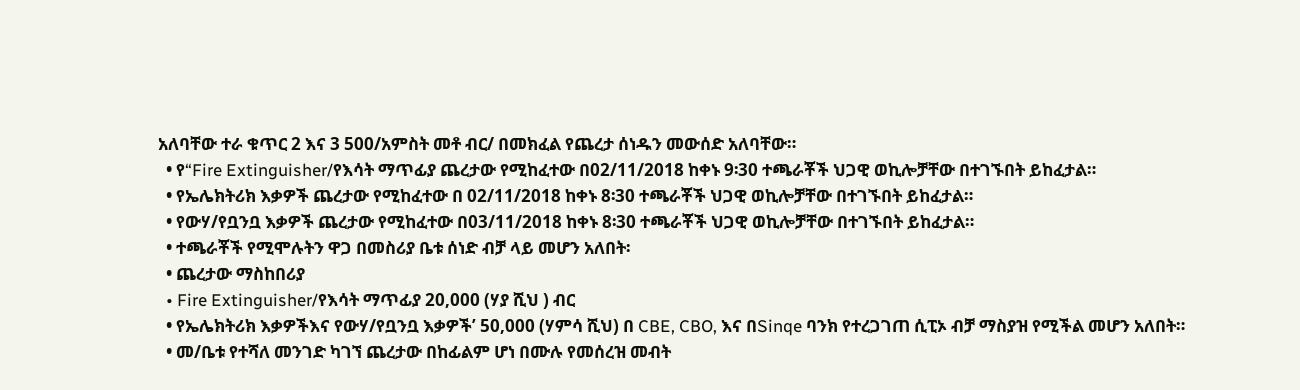አለባቸው ተራ ቁጥር 2 እና 3 500/አምስት መቶ ብር/ በመክፈል የጨረታ ሰነዱን መውሰድ አለባቸው።
  • የ“Fire Extinguisher/የእሳት ማጥፊያ ጨረታው የሚከፈተው በ02/11/2018 ከቀኑ 9፡30 ተጫራቾች ህጋዊ ወኪሎቻቸው በተገኙበት ይከፈታል።
  • የኤሌክትሪክ እቃዎች ጨረታው የሚከፈተው በ 02/11/2018 ከቀኑ 8፡30 ተጫራቾች ህጋዊ ወኪሎቻቸው በተገኙበት ይከፈታል።
  • የውሃ/የቧንቧ እቃዎች ጨረታው የሚከፈተው በ03/11/2018 ከቀኑ 8፡30 ተጫራቾች ህጋዊ ወኪሎቻቸው በተገኙበት ይከፈታል።
  • ተጫራቾች የሚሞሉትን ዋጋ በመስሪያ ቤቱ ሰነድ ብቻ ላይ መሆን አለበት፡
  • ጨረታው ማስከበሪያ
  • Fire Extinguisher/የእሳት ማጥፊያ 20,000 (ሃያ ሺህ ) ብር
  • የኤሌክትሪክ እቃዎችእና የውሃ/የቧንቧ እቃዎች’ 50,000 (ሃምሳ ሺህ) በ CBE, CBO, እና በSinqe ባንክ የተረጋገጠ ሲፒኦ ብቻ ማስያዝ የሚችል መሆን አለበት።
  • መ/ቤቱ የተሻለ መንገድ ካገኘ ጨረታው በከፊልም ሆነ በሙሉ የመሰረዝ መብት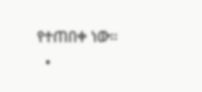የተጠበቀ ነው።
  •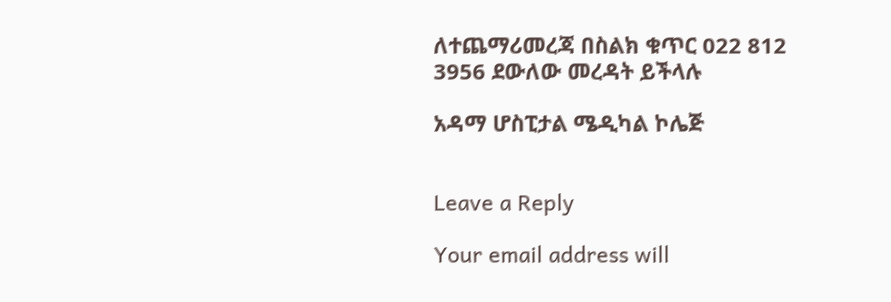ለተጨማሪመረጃ በስልክ ቁጥር 022 812 3956 ደውለው መረዳት ይችላሉ

አዳማ ሆስፒታል ሜዲካል ኮሌጅ


Leave a Reply

Your email address will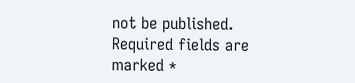not be published. Required fields are marked *